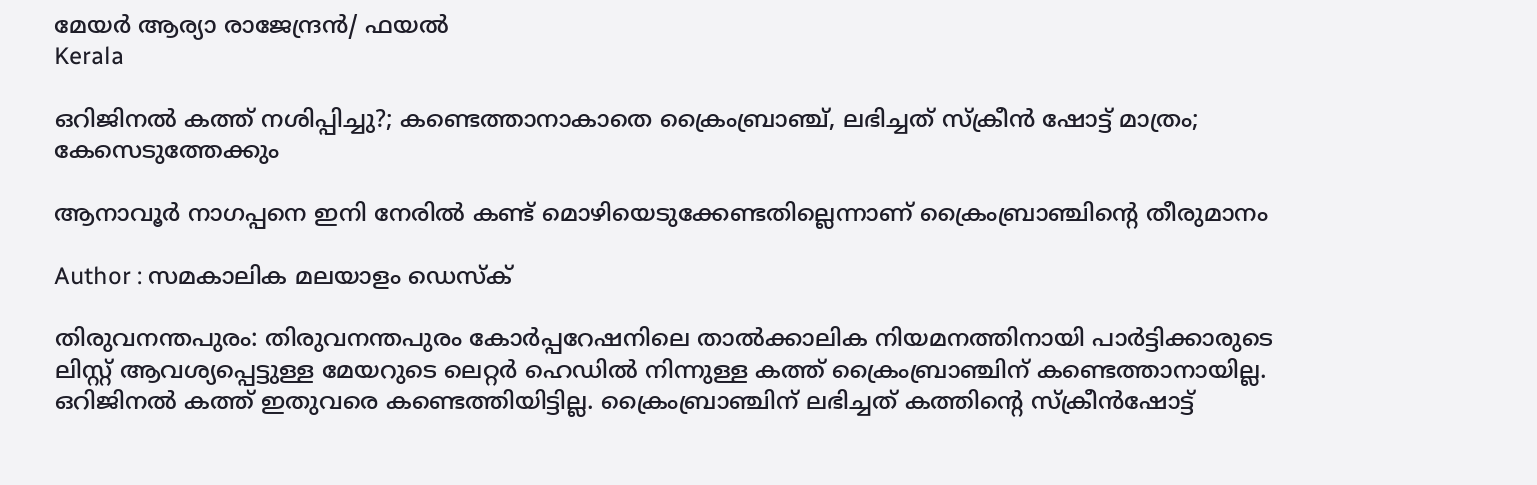മേയര്‍ ആര്യാ രാജേന്ദ്രന്‍/ ഫയല്‍
Kerala

ഒറിജിനല്‍ കത്ത് നശിപ്പിച്ചു?; കണ്ടെത്താനാകാതെ ക്രൈംബ്രാഞ്ച്, ലഭിച്ചത് സ്‌ക്രീന്‍ ഷോട്ട് മാത്രം; കേസെടുത്തേക്കും

ആനാവൂര്‍ നാഗപ്പനെ ഇനി നേരില്‍ കണ്ട് മൊഴിയെടുക്കേണ്ടതില്ലെന്നാണ് ക്രൈംബ്രാഞ്ചിന്റെ തീരുമാനം

Author : സമകാലിക മലയാളം ഡെസ്ക്

തിരുവനന്തപുരം: തിരുവനന്തപുരം കോര്‍പ്പറേഷനിലെ താല്‍ക്കാലിക നിയമനത്തിനായി പാര്‍ട്ടിക്കാരുടെ ലിസ്റ്റ് ആവശ്യപ്പെട്ടുള്ള മേയറുടെ ലെറ്റര്‍ ഹെഡില്‍ നിന്നുള്ള കത്ത് ക്രൈംബ്രാഞ്ചിന് കണ്ടെത്താനായില്ല. ഒറിജിനല്‍ കത്ത് ഇതുവരെ കണ്ടെത്തിയിട്ടില്ല. ക്രൈംബ്രാഞ്ചിന് ലഭിച്ചത് കത്തിന്റെ സ്‌ക്രീന്‍ഷോട്ട്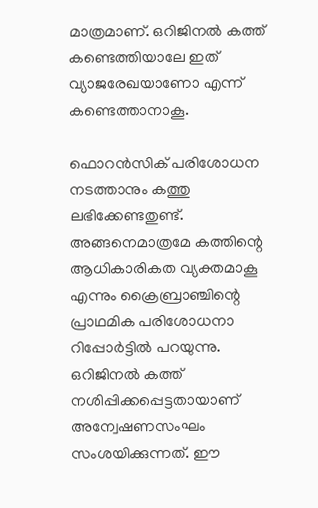മാത്രമാണ്. ഒറിജിനല്‍ കത്ത് കണ്ടെത്തിയാലേ ഇത് വ്യാജരേഖയാണോ എന്ന് കണ്ടെത്താനാകൂ.

ഫൊറന്‍സിക് പരിശോധന നടത്താനും കത്തു ലഭിക്കേണ്ടതുണ്ട്. അങ്ങനെമാത്രമേ കത്തിന്റെ ആധികാരികത വ്യക്തമാകൂ എന്നും ക്രൈബ്രാഞ്ചിന്റെ പ്രാഥമിക പരിശോധനാ റിപ്പോര്‍ട്ടില്‍ പറയുന്നു. ഒറിജിനല്‍ കത്ത് നശിപ്പിക്കപ്പെട്ടതായാണ് അന്വേഷണസംഘം സംശയിക്കുന്നത്. ഈ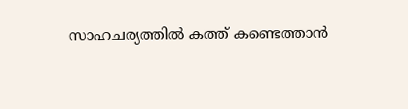സാഹചര്യത്തില്‍ കത്ത് കണ്ടെത്താന്‍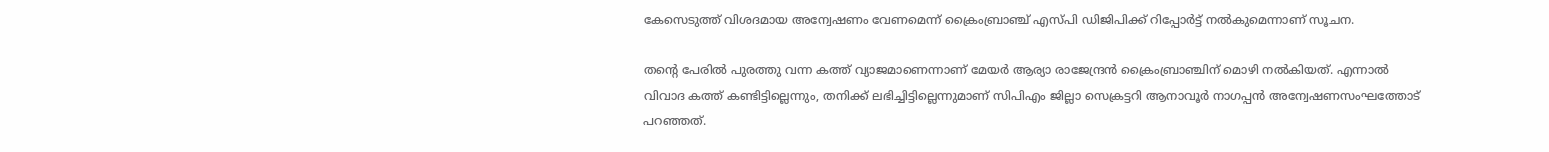കേസെടുത്ത് വിശദമായ അന്വേഷണം വേണമെന്ന് ക്രൈംബ്രാഞ്ച് എസ്പി ഡിജിപിക്ക് റിപ്പോര്‍ട്ട് നല്‍കുമെന്നാണ് സൂചന.

തന്റെ പേരില്‍ പുരത്തു വന്ന കത്ത് വ്യാജമാണെന്നാണ് മേയര്‍ ആര്യാ രാജേന്ദ്രന്‍ ക്രൈംബ്രാഞ്ചിന് മൊഴി നല്‍കിയത്. എന്നാല്‍ വിവാദ കത്ത് കണ്ടിട്ടില്ലെന്നും, തനിക്ക് ലഭിച്ചിട്ടില്ലെന്നുമാണ് സിപിഎം ജില്ലാ സെക്രട്ടറി ആനാവൂര്‍ നാഗപ്പന്‍ അന്വേഷണസംഘത്തോട് പറഞ്ഞത്.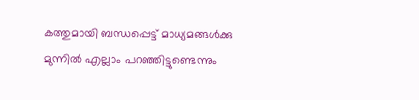കത്തുമായി ബന്ധപ്പെട്ട് മാധ്യമങ്ങള്‍ക്കു മുന്നില്‍ എല്ലാം പറഞ്ഞിട്ടുണ്ടെന്നും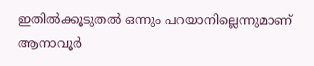ഇതില്‍ക്കൂടുതല്‍ ഒന്നും പറയാനില്ലെന്നുമാണ് ആനാവൂര്‍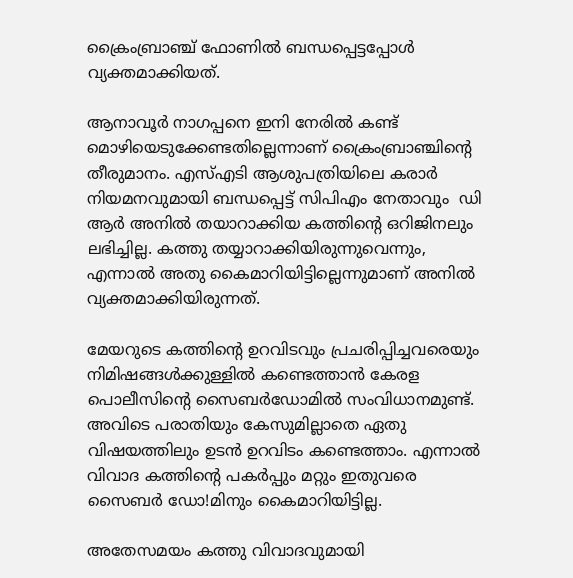ക്രൈംബ്രാഞ്ച് ഫോണില്‍ ബന്ധപ്പെട്ടപ്പോള്‍ വ്യക്തമാക്കിയത്.

ആനാവൂര്‍ നാഗപ്പനെ ഇനി നേരില്‍ കണ്ട് മൊഴിയെടുക്കേണ്ടതില്ലെന്നാണ് ക്രൈംബ്രാഞ്ചിന്റെ തീരുമാനം. എസ്എടി ആശുപത്രിയിലെ കരാര്‍ നിയമനവുമായി ബന്ധപ്പെട്ട് സിപിഎം നേതാവും  ഡി ആര്‍ അനില്‍ തയാറാക്കിയ കത്തിന്റെ ഒറിജിനലും ലഭിച്ചില്ല. കത്തു തയ്യാറാക്കിയിരുന്നുവെന്നും, എന്നാല്‍ അതു കൈമാറിയിട്ടില്ലെന്നുമാണ് അനില്‍ വ്യക്തമാക്കിയിരുന്നത്.

മേയറുടെ കത്തിന്റെ ഉറവിടവും പ്രചരിപ്പിച്ചവരെയും നിമിഷങ്ങള്‍ക്കുള്ളില്‍ കണ്ടെത്താന്‍ കേരള പൊലീസിന്റെ സൈബര്‍ഡോമില്‍ സംവിധാനമുണ്ട്. അവിടെ പരാതിയും കേസുമില്ലാതെ ഏതു വിഷയത്തിലും ഉടന്‍ ഉറവിടം കണ്ടെത്താം. എന്നാല്‍ വിവാദ കത്തിന്റെ പകര്‍പ്പും മറ്റും ഇതുവരെ സൈബര്‍ ഡോ!മിനും കൈമാറിയിട്ടില്ല.

അതേസമയം കത്തു വിവാദവുമായി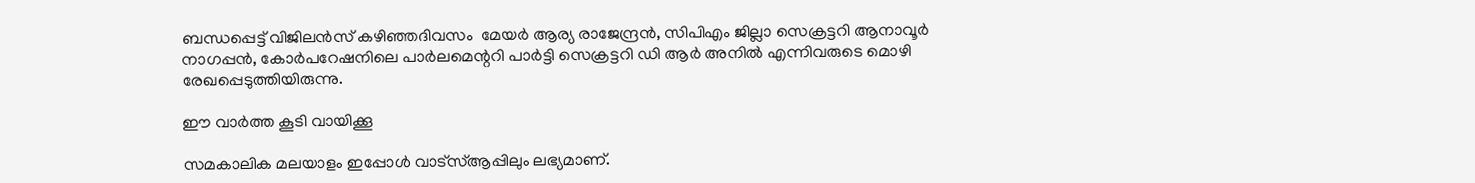ബന്ധപ്പെട്ട് വിജിലന്‍സ് കഴിഞ്ഞദിവസം  മേയര്‍ ആര്യ രാജേന്ദ്രന്‍, സിപിഎം ജില്ലാ സെക്രട്ടറി ആനാവൂര്‍ നാഗപ്പന്‍, കോര്‍പറേഷനിലെ പാര്‍ലമെന്ററി പാര്‍ട്ടി സെക്രട്ടറി ഡി ആര്‍ അനില്‍ എന്നിവരുടെ മൊഴി രേഖപ്പെടുത്തിയിരുന്നു.

ഈ വാർത്ത കൂടി വായിക്കൂ

സമകാലിക മലയാളം ഇപ്പോൾ വാട്‌സ്ആപ്പിലും ലഭ്യമാണ്.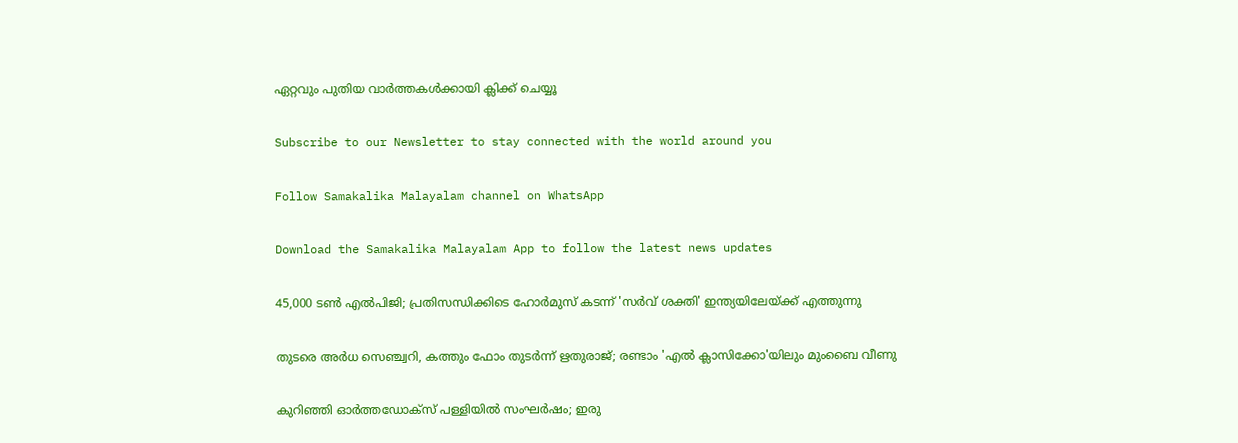ഏറ്റവും പുതിയ വാർത്തകൾക്കായി ക്ലിക്ക് ചെയ്യൂ

Subscribe to our Newsletter to stay connected with the world around you

Follow Samakalika Malayalam channel on WhatsApp

Download the Samakalika Malayalam App to follow the latest news updates

45,000 ടൺ എൽപിജി; പ്രതിസന്ധിക്കിടെ ഹോർമുസ് കടന്ന് 'സർവ് ശക്തി' ഇന്ത്യയിലേയ്ക്ക് എത്തുന്നു

തുടരെ അര്‍ധ സെഞ്ച്വറി, കത്തും ഫോം തുടര്‍ന്ന് ഋതുരാജ്; രണ്ടാം 'എല്‍ ക്ലാസിക്കോ'യിലും മുംബൈ വീണു

കുറിഞ്ഞി ഓർത്തഡോക്സ് പള്ളിയിൽ സംഘർഷം; ഇരു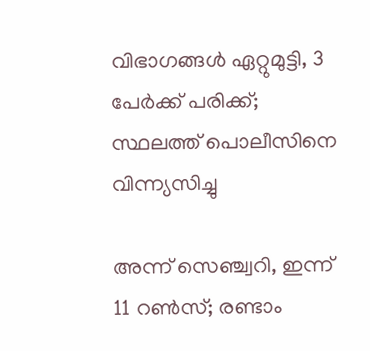വിഭാഗങ്ങൾ ഏറ്റുമുട്ടി, 3 പേർക്ക് പരിക്ക്; സ്ഥലത്ത് പൊലീസിനെ വിന്ന്യസിച്ചു

അന്ന് സെഞ്ച്വറി, ഇന്ന് 11 റണ്‍സ്; രണ്ടാം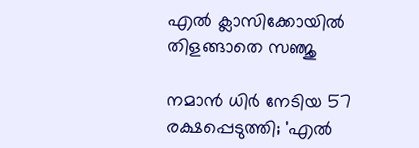എല്‍ ക്ലാസിക്കോയില്‍ തിളങ്ങാതെ സഞ്ജു

നമാന്‍ ധിര്‍ നേടിയ 57 രക്ഷപ്പെടുത്തി; 'എല്‍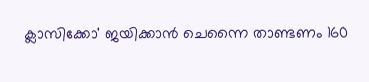ക്ലാസിക്കോ' ജയിക്കാന്‍ ചെന്നൈ താണ്ടണം 160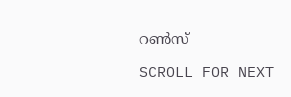റണ്‍സ്

SCROLL FOR NEXT